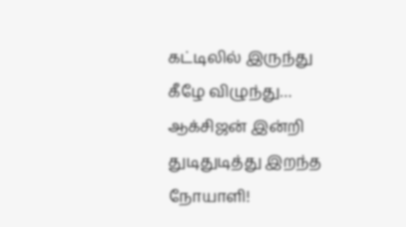கட்டிலில் இருந்து கீழே விழுந்து… ஆக்சிஜன் இன்றி துடிதுடித்து இறந்த நோயாளி!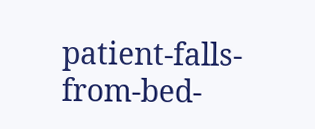patient-falls-from-bed-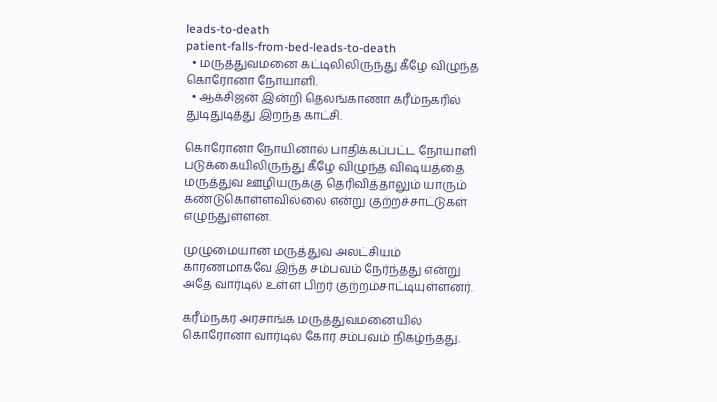leads-to-death
patient-falls-from-bed-leads-to-death
  • மருத்துவமனை கட்டிலிலிருந்து கீழே விழுந்த கொரோனா நோயாளி.
  • ஆக்சிஜன் இன்றி தெலங்காணா கரீம்நகரில் துடிதுடித்து இறந்த காட்சி.

கொரோனா நோயினால் பாதிக்கப்பட்ட நோயாளி படுக்கையிலிருந்து கீழே விழுந்த விஷயத்தை மருத்துவ ஊழியருக்கு தெரிவித்தாலும் யாரும் கண்டுகொள்ளவில்லை என்று குற்றச்சாட்டுகள் எழுந்துள்ளன.

முழுமையான மருத்துவ அலட்சியம் காரணமாகவே இந்த சம்பவம் நேர்ந்தது என்று அதே வார்டில் உள்ள பிறர் குற்றம்சாட்டியுள்ளனர்.

கரீம்நகர் அரசாங்க மருத்துவமனையில் கொரோனா வார்டில் கோர சம்பவம் நிகழ்ந்தது.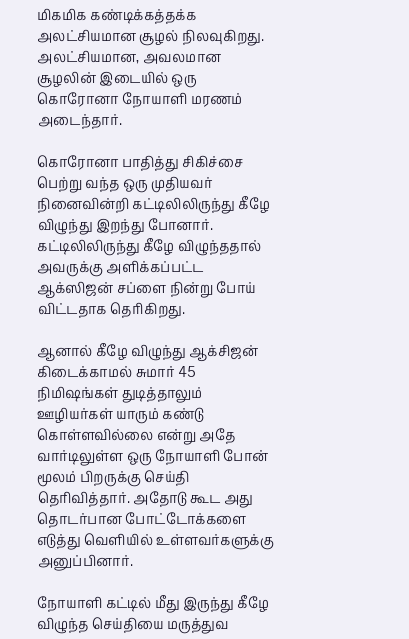மிகமிக கண்டிக்கத்தக்க அலட்சியமான சூழல் நிலவுகிறது. அலட்சியமான, அவலமான சூழலின் இடையில் ஒரு கொரோனா நோயாளி மரணம் அடைந்தார்.

கொரோனா பாதித்து சிகிச்சை பெற்று வந்த ஒரு முதியவர் நினைவின்றி கட்டிலிலிருந்து கீழே விழுந்து இறந்து போனார். கட்டிலிலிருந்து கீழே விழுந்ததால் அவருக்கு அளிக்கப்பட்ட ஆக்ஸிஜன் சப்ளை நின்று போய் விட்டதாக தெரிகிறது.

ஆனால் கீழே விழுந்து ஆக்சிஜன் கிடைக்காமல் சுமார் 45 நிமிஷங்கள் துடித்தாலும் ஊழியர்கள் யாரும் கண்டு கொள்ளவில்லை என்று அதே வார்டிலுள்ள ஒரு நோயாளி போன் மூலம் பிறருக்கு செய்தி தெரிவித்தார். அதோடு கூட அது தொடர்பான போட்டோக்களை எடுத்து வெளியில் உள்ளவர்களுக்கு அனுப்பினார்.

நோயாளி கட்டில் மீது இருந்து கீழே விழுந்த செய்தியை மருத்துவ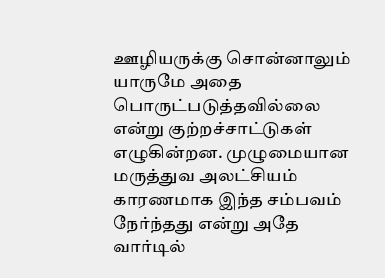ஊழியருக்கு சொன்னாலும் யாருமே அதை பொருட்படுத்தவில்லை என்று குற்றச்சாட்டுகள் எழுகின்றன. முழுமையான மருத்துவ அலட்சியம் காரணமாக இந்த சம்பவம் நேர்ந்தது என்று அதே வார்டில்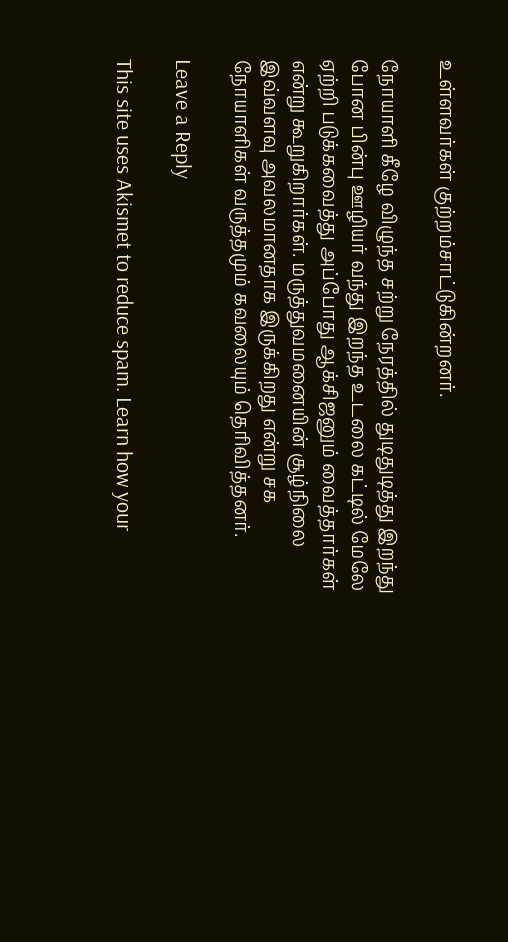உள்ளவர்கள் குற்றம்சாட்டுகின்றனர்.

நோயாளி கீழே விழுந்த சற்று நேரத்தில் துடிதுடித்து இறந்து போன பின்பு ஊழியர் வந்து இறந்த உடலை கட்டில் மேலே ஏற்றி படுக்கவைத்து அப்போது ஆக்சிஜனும் வைத்தார்கள் என்று கூறுகிறார்கள். மருத்துவமனையின் சூழ்நிலை இவ்வளவு அவலமானதாக இருக்கிறது என்று சக நோயாளிகள் வருத்தமும் கவலையும் தெரிவித்தனர்.

Leave a Reply

This site uses Akismet to reduce spam. Learn how your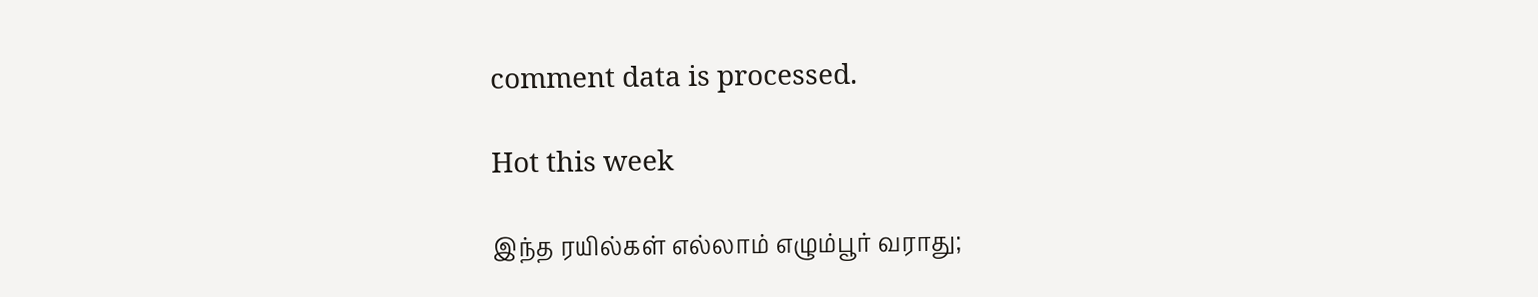comment data is processed.

Hot this week

இந்த ரயில்கள் எல்லாம் எழும்பூர் வராது;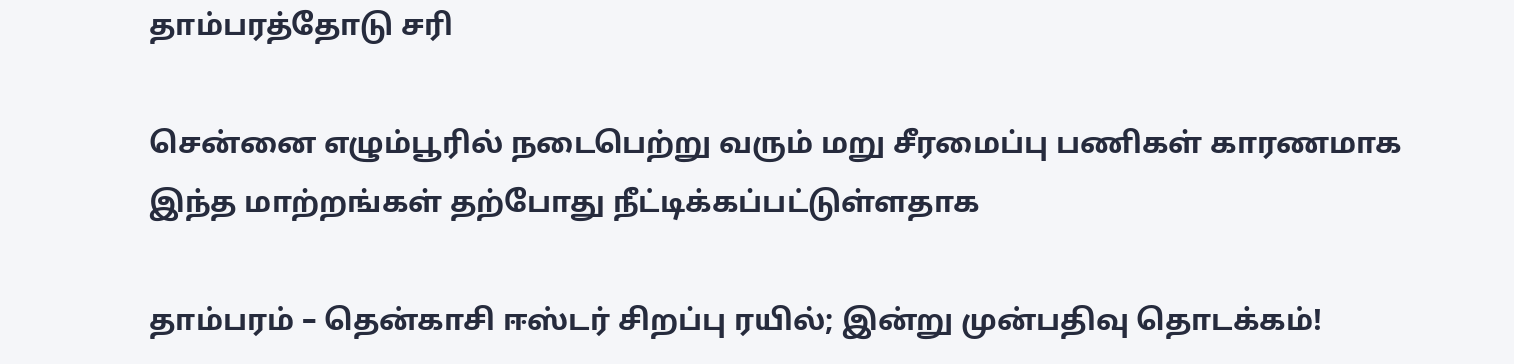தாம்பரத்தோடு சரி

சென்னை எழும்பூரில் நடைபெற்று வரும் மறு சீரமைப்பு பணிகள் காரணமாக இந்த மாற்றங்கள் தற்போது நீட்டிக்கப்பட்டுள்ளதாக‌

தாம்பரம் – தென்காசி ஈஸ்டர் சிறப்பு ரயில்; இன்று முன்பதிவு தொடக்கம்!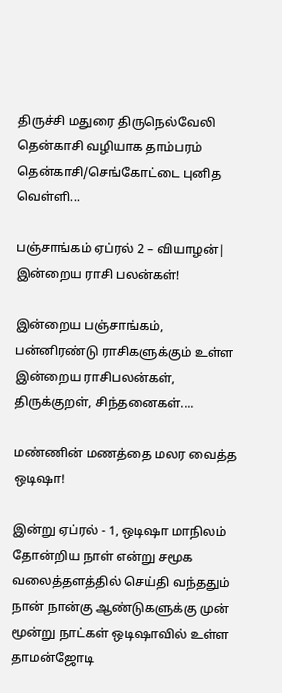திருச்சி மதுரை திருநெல்வேலி தென்காசி வழியாக தாம்பரம் தென்காசி/செங்கோட்டை புனித வெள்ளி...

பஞ்சாங்கம் ஏப்ரல் 2 – வியாழன்| இன்றைய ராசி பலன்கள்!

இன்றைய பஞ்சாங்கம், பன்னிரண்டு ராசிகளுக்கும் உள்ள இன்றைய ராசிபலன்கள், திருக்குறள், சிந்தனைகள்....

மண்ணின் மணத்தை மலர வைத்த ஒடிஷா!

இன்று ஏப்ரல் - 1, ஒடிஷா மாநிலம் தோன்றிய நாள் என்று சமூக வலைத்தளத்தில் செய்தி வந்ததும் நான் நான்கு ஆண்டுகளுக்கு முன் மூன்று நாட்கள் ஒடிஷாவில் உள்ள தாமன்ஜோடி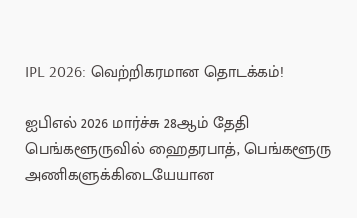IPL 2026: வெற்றிகரமான தொடக்கம்!

ஐபிஎல் 2026 மார்ச்சு 28ஆம் தேதி பெங்களூருவில் ஹைதரபாத், பெங்களூரு அணிகளுக்கிடையேயான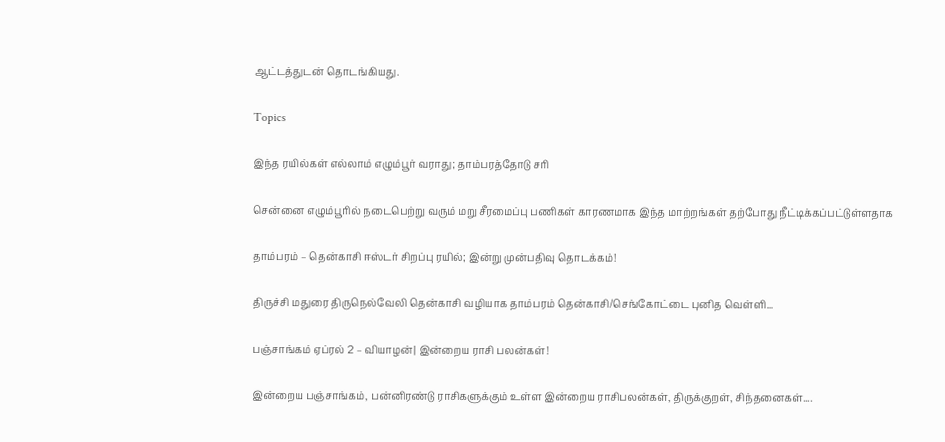ஆட்டத்துடன் தொடங்கியது.

Topics

இந்த ரயில்கள் எல்லாம் எழும்பூர் வராது; தாம்பரத்தோடு சரி

சென்னை எழும்பூரில் நடைபெற்று வரும் மறு சீரமைப்பு பணிகள் காரணமாக இந்த மாற்றங்கள் தற்போது நீட்டிக்கப்பட்டுள்ளதாக‌

தாம்பரம் – தென்காசி ஈஸ்டர் சிறப்பு ரயில்; இன்று முன்பதிவு தொடக்கம்!

திருச்சி மதுரை திருநெல்வேலி தென்காசி வழியாக தாம்பரம் தென்காசி/செங்கோட்டை புனித வெள்ளி...

பஞ்சாங்கம் ஏப்ரல் 2 – வியாழன்| இன்றைய ராசி பலன்கள்!

இன்றைய பஞ்சாங்கம், பன்னிரண்டு ராசிகளுக்கும் உள்ள இன்றைய ராசிபலன்கள், திருக்குறள், சிந்தனைகள்....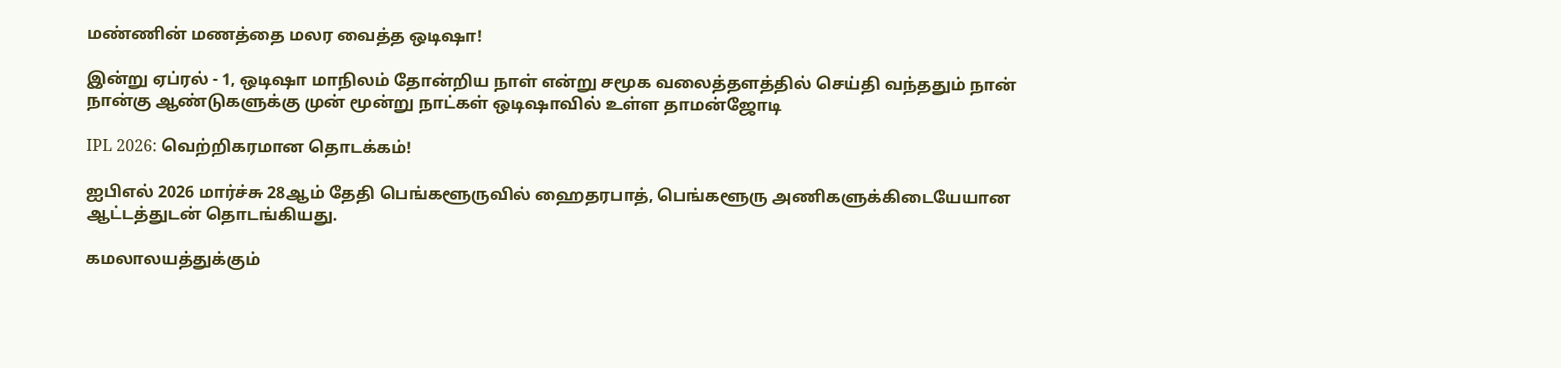மண்ணின் மணத்தை மலர வைத்த ஒடிஷா!

இன்று ஏப்ரல் - 1, ஒடிஷா மாநிலம் தோன்றிய நாள் என்று சமூக வலைத்தளத்தில் செய்தி வந்ததும் நான் நான்கு ஆண்டுகளுக்கு முன் மூன்று நாட்கள் ஒடிஷாவில் உள்ள தாமன்ஜோடி

IPL 2026: வெற்றிகரமான தொடக்கம்!

ஐபிஎல் 2026 மார்ச்சு 28ஆம் தேதி பெங்களூருவில் ஹைதரபாத், பெங்களூரு அணிகளுக்கிடையேயான ஆட்டத்துடன் தொடங்கியது.

கமலாலயத்துக்கும்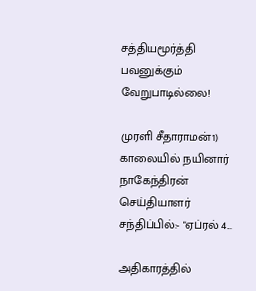சத்தியமூர்த்தி பவனுக்கும் வேறுபாடில்லை!

முரளி சீதாராமன்1) காலையில் நயினார் நாகேந்திரன் செய்தியாளர் சந்திப்பில்:- "ஏப்ரல் 4...

அதிகாரத்தில்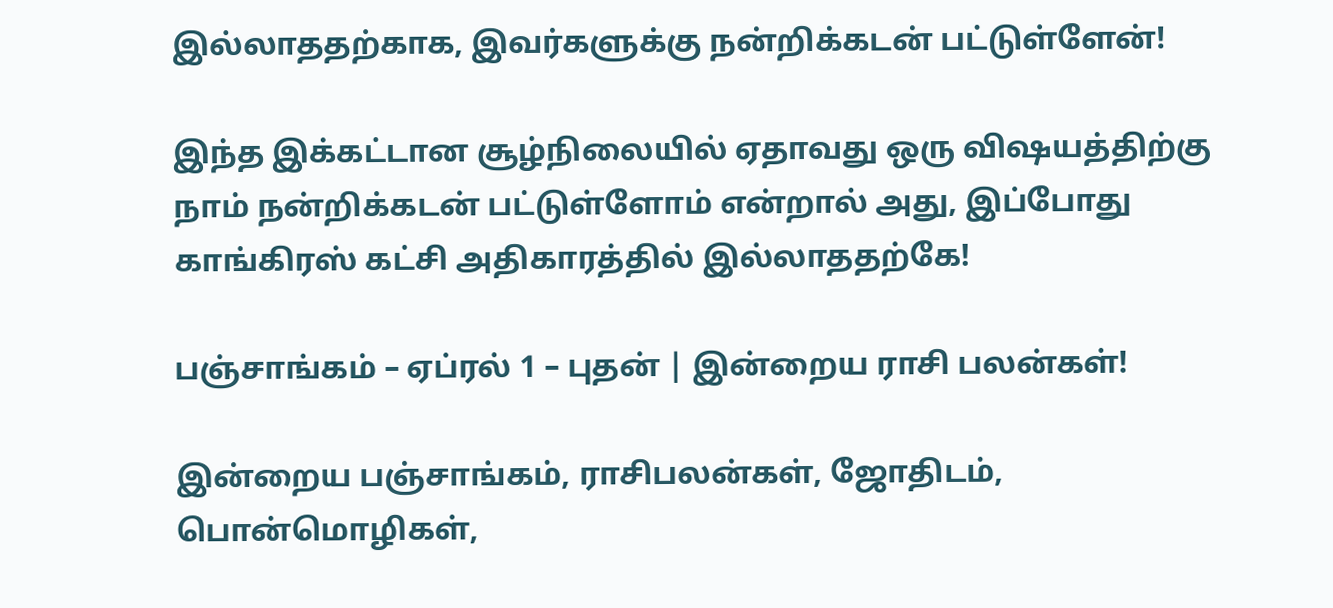இல்லாததற்காக, இவர்களுக்கு நன்றிக்கடன் பட்டுள்ளேன்!

இந்த இக்கட்டான சூழ்நிலையில் ஏதாவது ஒரு விஷயத்திற்கு நாம் நன்றிக்கடன் பட்டுள்ளோம் என்றால் அது, இப்போது காங்கிரஸ் கட்சி அதிகாரத்தில் இல்லாததற்கே!

பஞ்சாங்கம் – ஏப்ரல் 1 – புதன் | இன்றைய ராசி பலன்கள்!

இன்றைய பஞ்சாங்கம், ராசிபலன்கள், ஜோதிடம், பொன்மொழிகள்,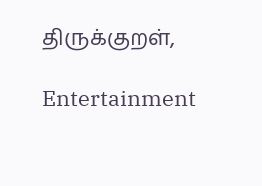திருக்குறள்,

Entertainment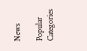News

Popular Categories